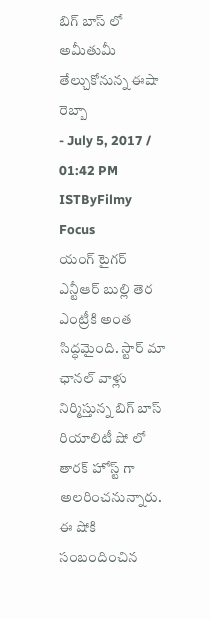బిగ్ బాస్ లో అమీతుమీ తేల్చుకోనున్న ఈషా రెబ్బా
- July 5, 2017 / 01:42 PM ISTByFilmy Focus
యంగ్ టైగర్ ఎన్టీఆర్ బుల్లి తెర ఎంట్రీకి అంత సిద్ధమైంది. స్టార్ మా ఛానల్ వాళ్లు నిర్మిస్తున్న బిగ్ బాస్ రియాలిటీ షో లో తారక్ హోస్ట్ గా అలరించనున్నారు. ఈ షోకి సంబందించిన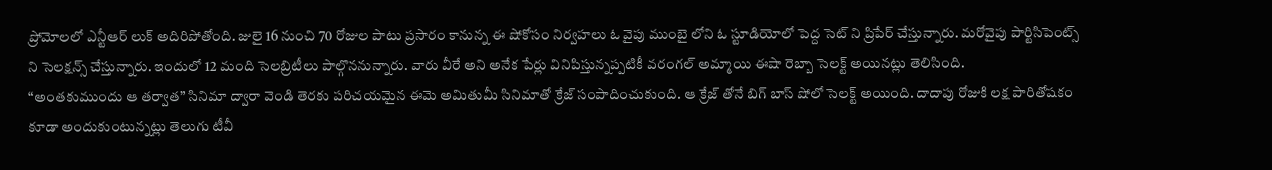ప్రోమోలలో ఎన్టీఆర్ లుక్ అదిరిపోతోంది. జులై 16 నుంచి 70 రోజుల పాటు ప్రసారం కానున్న ఈ షోకోసం నిర్వహలు ఓ వైపు ముంబై లోని ఓ స్టూడియోలో పెద్ద సెట్ ని ప్రిపేర్ చేస్తున్నారు. మరోవైపు పార్టిసిపెంట్స్ ని సెలక్షన్స్ చేస్తున్నారు. ఇందులో 12 మంది సెలబ్రిటీలు పాల్గొననున్నారు. వారు వీరే అని అనేక పేర్లు వినిపిస్తున్నప్పటికీ వరంగల్ అమ్మాయి ఈషా రెబ్బా సెలక్ట్ అయినట్లు తెలిసింది.
“అంతకుముందు ఆ తర్వాత” సినిమా ద్వారా వెండి తెరకు పరిచయమైన ఈమె అమితుమీ సినిమాతో క్రేజ్ సంపాదించుకుంది. ఆ క్రేజ్ తోనే బిగ్ బాస్ షోలో సెలక్ట్ అయింది. దాదాపు రోజుకి లక్ష పారితోషకం కూడా అందుకుంటున్నట్లు తెలుగు టీవీ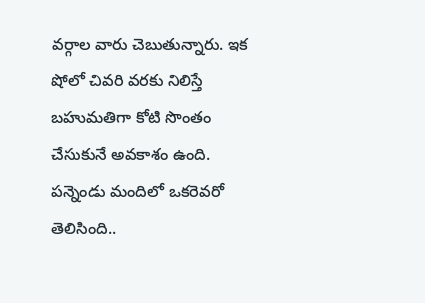వర్గాల వారు చెబుతున్నారు. ఇక షోలో చివరి వరకు నిలిస్తే బహుమతిగా కోటి సొంతం చేసుకునే అవకాశం ఉంది. పన్నెండు మందిలో ఒకరెవరో తెలిసింది..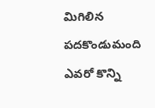మిగిలిన పదకొండుమంది ఎవరో కొన్ని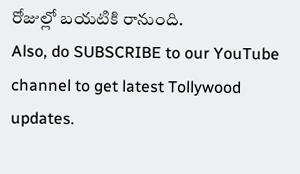రోజుల్లో బయటికి రానుంది.
Also, do SUBSCRIBE to our YouTube channel to get latest Tollywood updates.